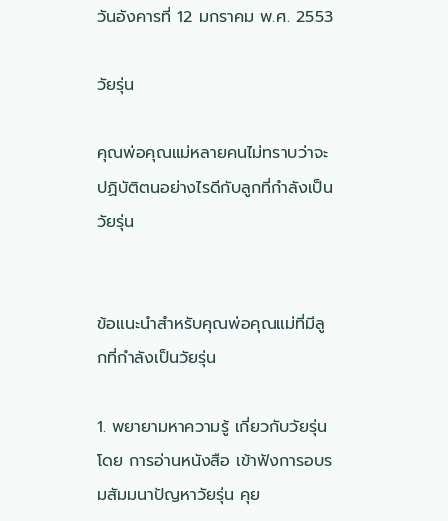วันอังคารที่ 12 มกราคม พ.ศ. 2553

วัยรุ่น

คุณพ่อคุณแม่หลายคนไม่ทราบว่าจะปฏิบัติตนอย่างไรดีกับลูกที่กำลังเป็นวัยรุ่น


ข้อแนะนำสำหรับคุณพ่อคุณแม่ที่มีลูกที่กำลังเป็นวัยรุ่น

1. พยายามหาความรู้ เกี่ยวกับวัยรุ่น โดย การอ่านหนังสือ เข้าฟังการอบรมสัมมนาปัญหาวัยรุ่น คุย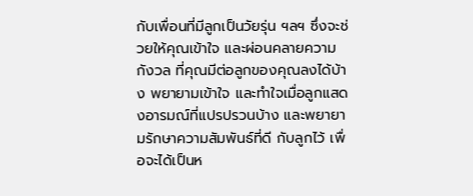กับเพื่อนที่มีลูกเป็นวัยรุ่น ฯลฯ ซึ่งจะช่วยให้คุณเข้าใจ และผ่อนคลายความกังวล ที่คุณมีต่อลูกของคุณลงได้บ้าง พยายามเข้าใจ และทำใจเมื่อลูกแสดงอารมณ์ที่แปรปรวนบ้าง และพยายามรักษาความสัมพันธ์ที่ดี กับลูกไว้ เพื่อจะได้เป็นห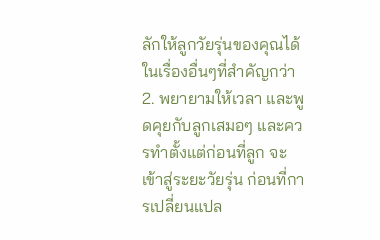ลักให้ลูกวัยรุ่นของคุณได้ ในเรื่องอื่นๆที่สำคัญกว่า
2. พยายามให้เวลา และพูดคุยกับลูกเสมอๆ และควรทำตั้งแต่ก่อนที่ลูก จะเข้าสู่ระยะวัยรุ่น ก่อนที่การเปลี่ยนแปล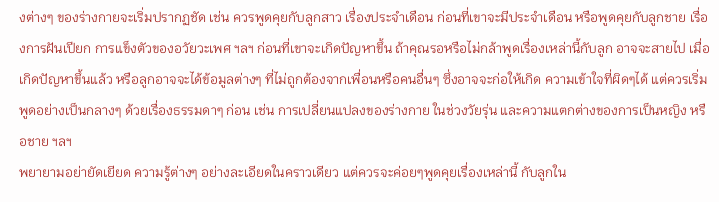งต่างๆ ของร่างกายจะเริ่มปรากฏชัด เช่น ควรพูดคุยกับลูกสาว เรื่องประจำเดือน ก่อนที่เขาจะมีประจำเดือน หรือพูดคุยกับลูกชาย เรื่องการฝันเปียก การแข็งตัวของอวัยวะเพศ ฯลฯ ก่อนที่เขาจะเกิดปัญหาขึ้น ถ้าคุณรอหรือไม่กล้าพูดเรื่องเหล่านี้กับลูก อาจจะสายไป เมื่อเกิดปัญหาขึ้นแล้ว หรือลูกอาจจะได้ข้อมูลต่างๆ ที่ไม่ถูกต้องจากเพื่อนหรือคนอื่นๆ ซึ่งอาจจะก่อให้เกิด ความเข้าใจที่ผิดๆได้ แต่ควรเริ่มพูดอย่างเป็นกลางๆ ด้วยเรื่องธรรมดาๆ ก่อน เช่น การเปลี่ยนแปลงของร่างกาย ในช่วงวัยรุ่น และความแตกต่างของการเป็นหญิง หรือชาย ฯลฯ
พยายามอย่ายัดเยียด ความรู้ต่างๆ อย่างละเอียดในคราวเดียว แต่ควรจะค่อยๆพูดคุยเรื่องเหล่านี้ กับลูกใน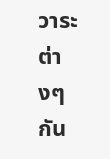วาระต่างๆ กัน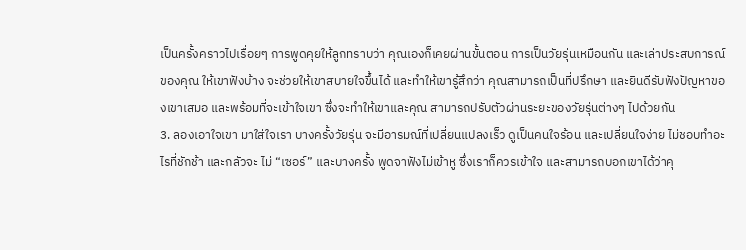เป็นครั้งคราวไปเรื่อยๆ การพูดคุยให้ลูกทราบว่า คุณเองก็เคยผ่านขั้นตอน การเป็นวัยรุ่นเหมือนกัน และเล่าประสบการณ์ของคุณ ให้เขาฟังบ้าง จะช่วยให้เขาสบายใจขึ้นได้ และทำให้เขารู้สึกว่า คุณสามารถเป็นที่ปรึกษา และยินดีรับฟังปัญหาของเขาเสมอ และพร้อมที่จะเข้าใจเขา ซึ่งจะทำให้เขาและคุณ สามารถปรับตัวผ่านระยะของวัยรุ่นต่างๆ ไปด้วยกัน
3. ลองเอาใจเขา มาใส่ใจเรา บางครั้งวัยรุ่น จะมีอารมณ์ที่เปลี่ยนแปลงเร็ว ดูเป็นคนใจร้อน และเปลี่ยนใจง่าย ไม่ชอบทำอะไรที่ชักช้า และกลัวจะ ไม่ “เซอร์” และบางครั้ง พูดจาฟังไม่เข้าหู ซึ่งเราก็ควรเข้าใจ และสามารถบอกเขาได้ว่าคุ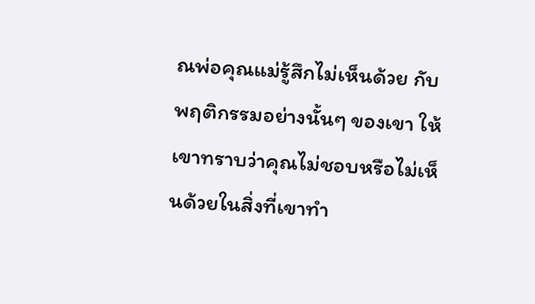ณพ่อคุณแม่รู้สึกไม่เห็นด้วย กับพฤติกรรมอย่างนั้นๆ ของเขา ให้เขาทราบว่าคุณไม่ชอบหรือไม่เห็นด้วยในสิ่งที่เขาทำ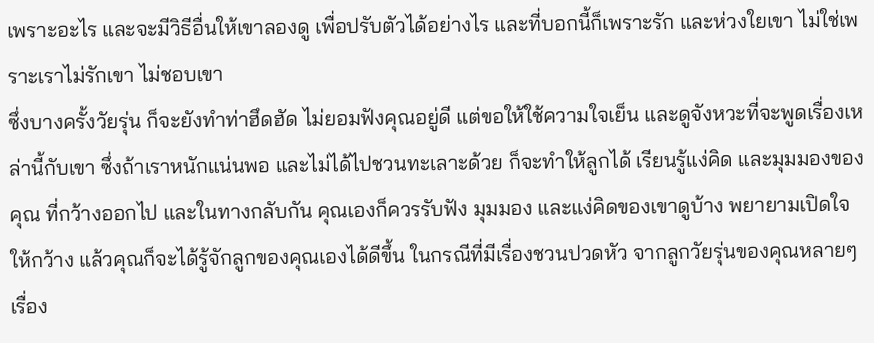เพราะอะไร และจะมีวิธีอื่นให้เขาลองดู เพื่อปรับตัวได้อย่างไร และที่บอกนี้ก็เพราะรัก และห่วงใยเขา ไม่ใช่เพราะเราไม่รักเขา ไม่ชอบเขา
ซึ่งบางครั้งวัยรุ่น ก็จะยังทำท่าฮึดฮัด ไม่ยอมฟังคุณอยู่ดี แต่ขอให้ใช้ความใจเย็น และดูจังหวะที่จะพูดเรื่องเหล่านี้กับเขา ซึ่งถ้าเราหนักแน่นพอ และไม่ได้ไปชวนทะเลาะด้วย ก็จะทำให้ลูกได้ เรียนรู้แง่คิด และมุมมองของคุณ ที่กว้างออกไป และในทางกลับกัน คุณเองก็ควรรับฟัง มุมมอง และแง่คิดของเขาดูบ้าง พยายามเปิดใจให้กว้าง แล้วคุณก็จะได้รู้จักลูกของคุณเองได้ดีขึ้น ในกรณีที่มีเรื่องชวนปวดหัว จากลูกวัยรุ่นของคุณหลายๆ เรื่อง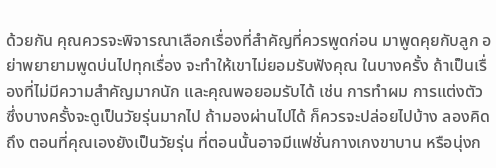ด้วยกัน คุณควรจะพิจารณาเลือกเรื่องที่สำคัญที่ควรพูดก่อน มาพูดคุยกับลูก อย่าพยายามพูดบ่นไปทุกเรื่อง จะทำให้เขาไม่ยอมรับฟังคุณ ในบางครั้ง ถ้าเป็นเรื่องที่ไม่มีความสำคัญมากนัก และคุณพอยอมรับได้ เช่น การทำผม การแต่งตัว ซึ่งบางครั้งจะดูเป็นวัยรุ่นมากไป ถ้ามองผ่านไปได้ ก็ควรจะปล่อยไปบ้าง ลองคิดถึง ตอนที่คุณเองยังเป็นวัยรุ่น ที่ตอนนั้นอาจมีแฟชั่นกางเกงขาบาน หรือนุ่งก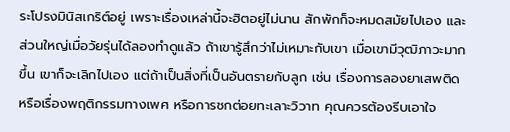ระโปรงมินิสเกริต์อยู่ เพราะเรื่องเหล่านี้จะฮิตอยู่ไม่นาน สักพักก็จะหมดสมัยไปเอง และส่วนใหญ่เมื่อวัยรุ่นได้ลองทำดูแล้ว ถ้าเขารู้สึกว่าไม่เหมาะกับเขา เมื่อเขามีวุฒิภาวะมากขึ้น เขาก็จะเลิกไปเอง แต่ถ้าเป็นสิ่งที่เป็นอันตรายกับลูก เช่น เรื่องการลองยาเสพติด หรือเรื่องพฤติกรรมทางเพศ หรือการชกต่อยทะเลาะวิวาท คุณควรต้องรีบเอาใจ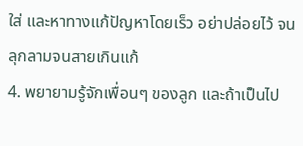ใส่ และหาทางแก้ปัญหาโดยเร็ว อย่าปล่อยไว้ จนลุกลามจนสายเกินแก้
4. พยายามรู้จักเพื่อนๆ ของลูก และถ้าเป็นไป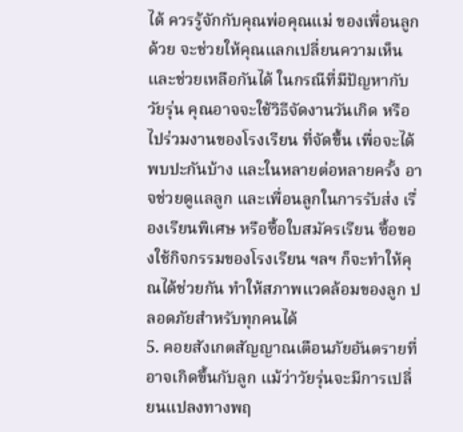ได้ ควรรู้จักกับคุณพ่อคุณแม่ ของเพื่อนลูกด้วย จะช่วยให้คุณแลกเปลี่ยนความเห็น และช่วยเหลือกันได้ ในกรณีที่มีปัญหากับวัยรุ่น คุณอาจจะใช้วิธีจัดงานวันเกิด หรือไปร่วมงานของโรงเรียน ที่จัดขึ้น เพื่อจะได้พบปะกันบ้าง และในหลายต่อหลายครั้ง อาจช่วยดูแลลูก และเพื่อนลูกในการรับส่ง เรื่องเรียนพิเศษ หรือซื้อใบสมัครเรียน ซื้อของใช้กิจกรรมของโรงเรียน ฯลฯ ก็จะทำให้คุณได้ช่วยกัน ทำให้สภาพแวดล้อมของลูก ปลอดภัยสำหรับทุกคนได้
5. คอยสังเกตสัญญาณเตือนภัยอันตรายที่อาจเกิดขึ้นกับลูก แม้ว่าวัยรุ่นจะมีการเปลี่ยนแปลงทางพฤ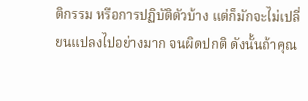ติกรรม หรือการปฏิบัติตัวบ้าง แต่ก็มักจะไม่เปลี่ยนแปลงไปอย่างมาก จนผิดปกติ ดังนั้นถ้าคุณ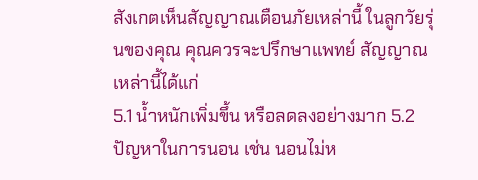สังเกตเห็นสัญญาณเตือนภัยเหล่านี้ ในลูกวัยรุ่นของคุณ คุณควรจะปรึกษาแพทย์ สัญญาณเหล่านี้ได้แก่
5.1 น้ำหนักเพิ่มขึ้น หรือลดลงอย่างมาก 5.2 ปัญหาในการนอน เช่น นอนไม่ห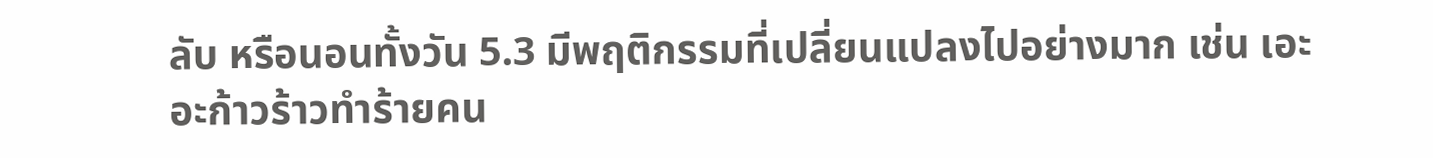ลับ หรือนอนทั้งวัน 5.3 มีพฤติกรรมที่เปลี่ยนแปลงไปอย่างมาก เช่น เอะอะก้าวร้าวทำร้ายคน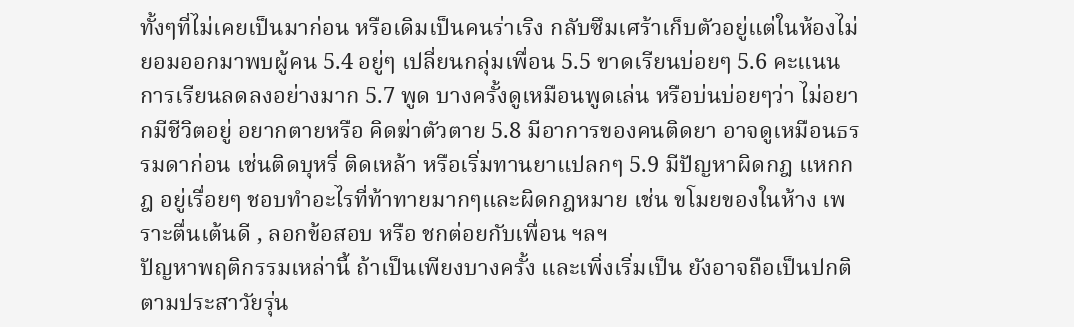ทั้งๆที่ไม่เคยเป็นมาก่อน หรือเดิมเป็นคนร่าเริง กลับซึมเศร้าเก็บตัวอยู่แต่ในห้องไม่ยอมออกมาพบผู้คน 5.4 อยู่ๆ เปลี่ยนกลุ่มเพื่อน 5.5 ขาดเรียนบ่อยๆ 5.6 คะแนนการเรียนลดลงอย่างมาก 5.7 พูด บางครั้งดูเหมือนพูดเล่น หรือบ่นบ่อยๆว่า ไม่อยากมีชีวิตอยู่ อยากตายหรือ คิดฆ่าตัวตาย 5.8 มีอาการของคนติดยา อาจดูเหมือนธรรมดาก่อน เช่นติดบุหรี่ ติดเหล้า หรือเริ่มทานยาแปลกๆ 5.9 มีปัญหาผิดกฎ แหกกฎ อยู่เรื่อยๆ ชอบทำอะไรที่ท้าทายมากๆและผิดกฎหมาย เช่น ขโมยของในห้าง เพราะตื่นเต้นดี , ลอกข้อสอบ หรือ ชกต่อยกับเพื่อน ฯลฯ
ปัญหาพฤติกรรมเหล่านี้ ถ้าเป็นเพียงบางครั้ง และเพิ่งเริ่มเป็น ยังอาจถือเป็นปกติตามประสาวัยรุ่น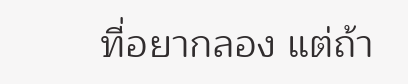ที่อยากลอง แต่ถ้า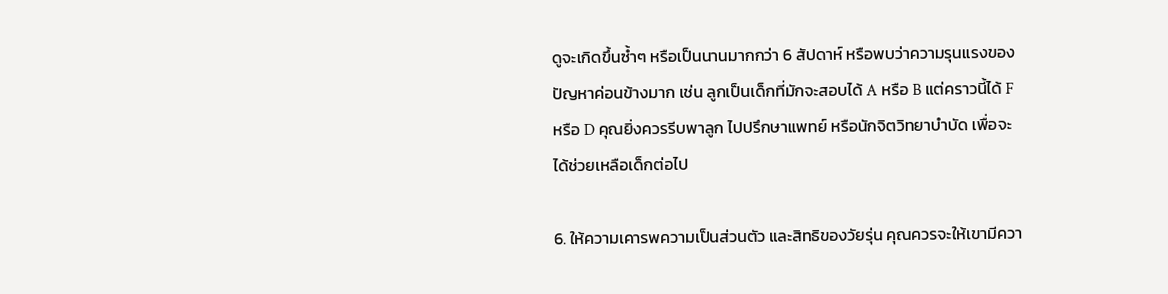ดูจะเกิดขึ้นซ้ำๆ หรือเป็นนานมากกว่า 6 สัปดาห์ หรือพบว่าความรุนแรงของปัญหาค่อนข้างมาก เช่น ลูกเป็นเด็กที่มักจะสอบได้ A หรือ B แต่คราวนี้ได้ F หรือ D คุณยิ่งควรรีบพาลูก ไปปรึกษาแพทย์ หรือนักจิตวิทยาบำบัด เพื่อจะได้ช่วยเหลือเด็กต่อไป

6. ให้ความเคารพความเป็นส่วนตัว และสิทธิของวัยรุ่น คุณควรจะให้เขามีควา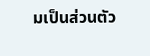มเป็นส่วนตัว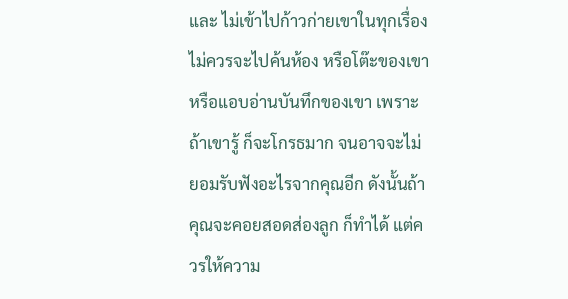และ ไม่เข้าไปก้าวก่ายเขาในทุกเรื่อง ไม่ควรจะไปค้นห้อง หรือโต๊ะของเขาหรือแอบอ่านบันทึกของเขา เพราะถ้าเขารู้ ก็จะโกรธมาก จนอาจจะไม่ยอมรับฟังอะไรจากคุณอีก ดังนั้นถ้าคุณจะคอยสอดส่องลูก ก็ทำได้ แต่ควรให้ความ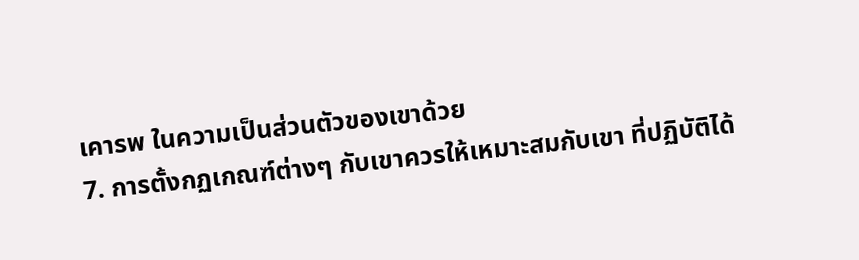เคารพ ในความเป็นส่วนตัวของเขาด้วย
7. การตั้งกฏเกณฑ์ต่างๆ กับเขาควรให้เหมาะสมกับเขา ที่ปฏิบัติได้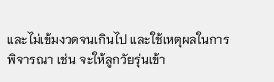และไม่เข้มงวดจนเกินไป และใช้เหตุผลในการพิจารณา เช่น จะให้ลูกวัยรุ่นเข้า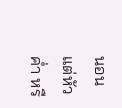นอนแต่หัวค่ำ หรื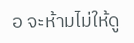อ จะห้ามไม่ให้ดู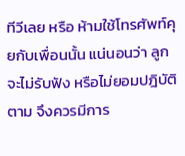ทีวีเลย หรือ ห้ามใช้โทรศัพท์คุยกับเพื่อนนั้น แน่นอนว่า ลูกจะไม่รับฟัง หรือไม่ยอมปฎิบัติตาม จึงควรมีการ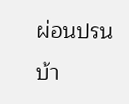ผ่อนปรนบ้า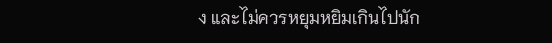ง และไม่ควรหยุมหยิมเกินไปนัก